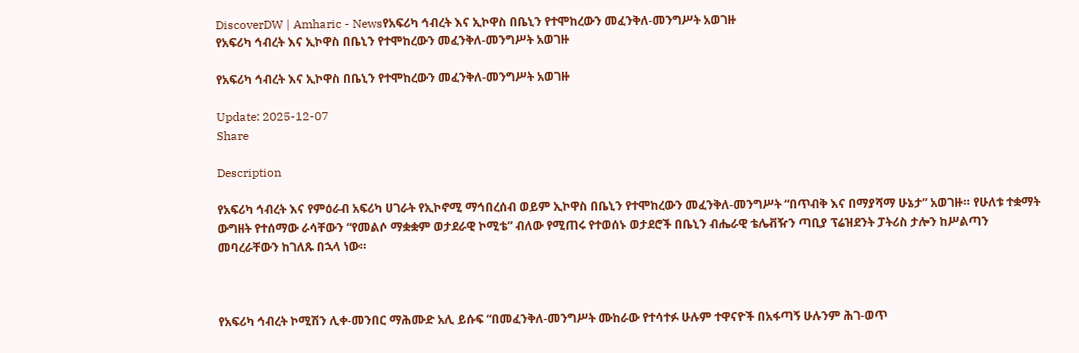DiscoverDW | Amharic - Newsየአፍሪካ ኅብረት እና ኢኮዋስ በቤኒን የተሞከረውን መፈንቅለ-መንግሥት አወገዙ
የአፍሪካ ኅብረት እና ኢኮዋስ በቤኒን የተሞከረውን መፈንቅለ-መንግሥት አወገዙ

የአፍሪካ ኅብረት እና ኢኮዋስ በቤኒን የተሞከረውን መፈንቅለ-መንግሥት አወገዙ

Update: 2025-12-07
Share

Description

የአፍሪካ ኅብረት እና የምዕራብ አፍሪካ ሀገራት የኢኮኖሚ ማኅበረሰብ ወይም ኢኮዋስ በቤኒን የተሞከረውን መፈንቅለ-መንግሥት “በጥብቅ እና በማያሻማ ሁኔታ” አወገዙ። የሁለቱ ተቋማት ውግዘት የተሰማው ራሳቸውን “የመልሶ ማቋቋም ወታደራዊ ኮሚቴ” ብለው የሚጠሩ የተወሰኑ ወታደሮች በቤኒን ብሔራዊ ቴሌቭዥን ጣቢያ ፕሬዝደንት ፓትሪስ ታሎን ከሥልጣን መባረራቸውን ከገለጹ በኋላ ነው።



የአፍሪካ ኅብረት ኮሚሽን ሊቀ-መንበር ማሕሙድ አሊ ይሱፍ “በመፈንቅለ-መንግሥት ሙከራው የተሳተፉ ሁሉም ተዋናዮች በአፋጣኝ ሁሉንም ሕገ-ወጥ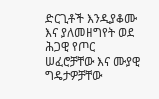ድርጊቶች እንዲያቆሙ እና ያለመዘግየት ወደ ሕጋዊ የጦር ሠፈሮቻቸው እና ሙያዊ ግዴታዎቻቸው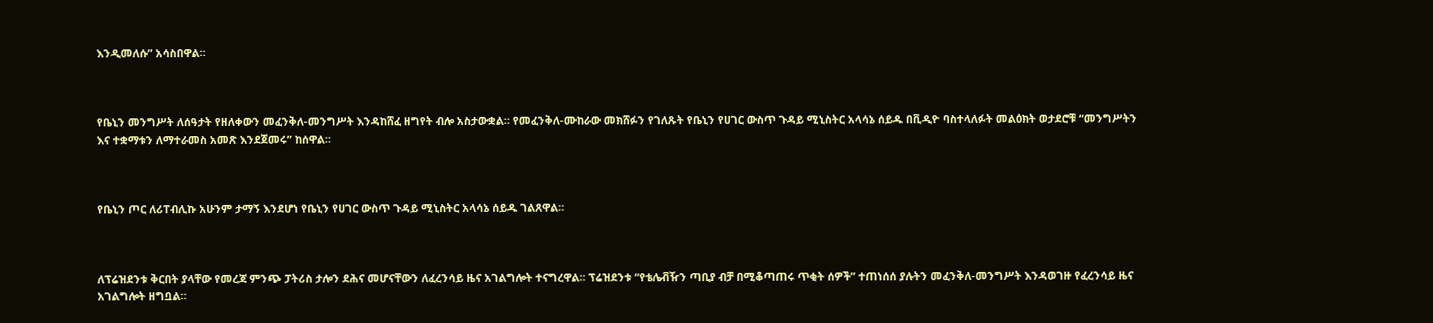እንዲመለሱ” አሳስበዋል።



የቤኒን መንግሥት ለሰዓታት የዘለቀውን መፈንቅለ-መንግሥት እንዳከሸፈ ዘግየት ብሎ አስታውቋል። የመፈንቅለ-ሙከራው መክሸፉን የገለጹት የቤኒን የሀገር ውስጥ ጉዳይ ሚኒስትር አላሳኔ ሰይዱ በቪዲዮ ባስተላለፉት መልዕክት ወታደሮቹ “መንግሥትን እና ተቋማቱን ለማተራመስ አመጽ እንደጀመሩ” ከሰዋል።



የቤኒን ጦር ለሪፐብሊኩ አሁንም ታማኝ እንደሆነ የቤኒን የሀገር ውስጥ ጉዳይ ሚኒስትር አላሳኔ ሰይዱ ገልጸዋል።



ለፕሬዝደንቱ ቅርበት ያላቸው የመረጃ ምንጭ ፓትሪስ ታሎን ደሕና መሆናቸውን ለፈረንሳይ ዜና አገልግሎት ተናግረዋል። ፕሬዝደንቱ “የቴሌቭዥን ጣቢያ ብቻ በሚቆጣጠሩ ጥቂት ሰዎች” ተጠነሰሰ ያሉትን መፈንቅለ-መንግሥት እንዳወገዙ የፈረንሳይ ዜና አገልግሎት ዘግቧል።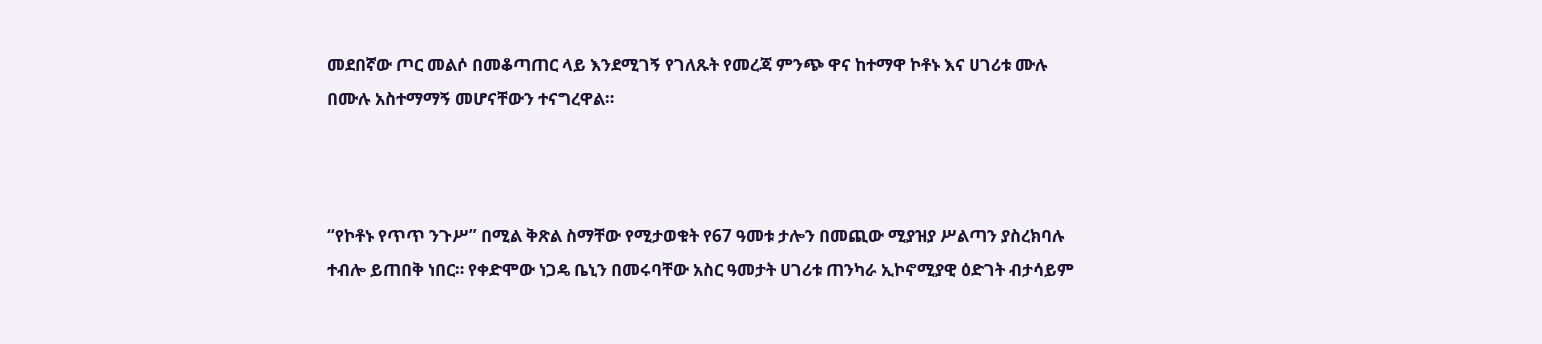መደበኛው ጦር መልሶ በመቆጣጠር ላይ እንደሚገኝ የገለጹት የመረጃ ምንጭ ዋና ከተማዋ ኮቶኑ እና ሀገሪቱ ሙሉ በሙሉ አስተማማኝ መሆናቸውን ተናግረዋል።



“የኮቶኑ የጥጥ ንጉሥ” በሚል ቅጽል ስማቸው የሚታወቁት የ67 ዓመቱ ታሎን በመጪው ሚያዝያ ሥልጣን ያስረክባሉ ተብሎ ይጠበቅ ነበር። የቀድሞው ነጋዴ ቤኒን በመሩባቸው አስር ዓመታት ሀገሪቱ ጠንካራ ኢኮኖሚያዊ ዕድገት ብታሳይም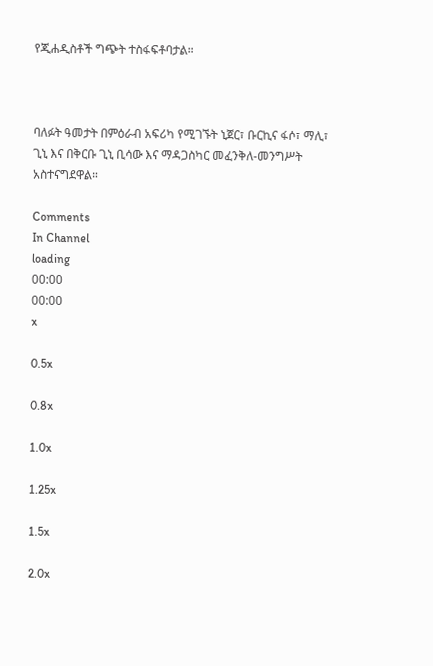የጂሐዲስቶች ግጭት ተስፋፍቶባታል።



ባለፉት ዓመታት በምዕራብ አፍሪካ የሚገኙት ኒጀር፣ ቡርኪና ፋሶ፣ ማሊ፣ ጊኒ እና በቅርቡ ጊኒ ቢሳው እና ማዳጋስካር መፈንቅለ-መንግሥት አስተናግደዋል።

Comments
In Channel
loading
00:00
00:00
x

0.5x

0.8x

1.0x

1.25x

1.5x

2.0x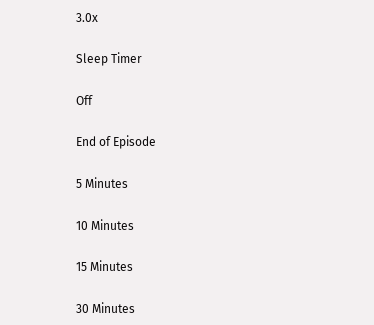3.0x

Sleep Timer

Off

End of Episode

5 Minutes

10 Minutes

15 Minutes

30 Minutes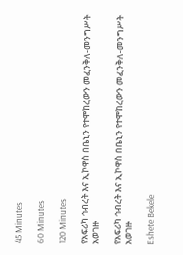45 Minutes

60 Minutes

120 Minutes

የአፍሪካ ኅብረት እና ኢኮዋስ በቤኒን የተሞከረውን መፈንቅለ-መንግሥት አወገዙ

የአፍሪካ ኅብረት እና ኢኮዋስ በቤኒን የተሞከረውን መፈንቅለ-መንግሥት አወገዙ

Eshete Bekele